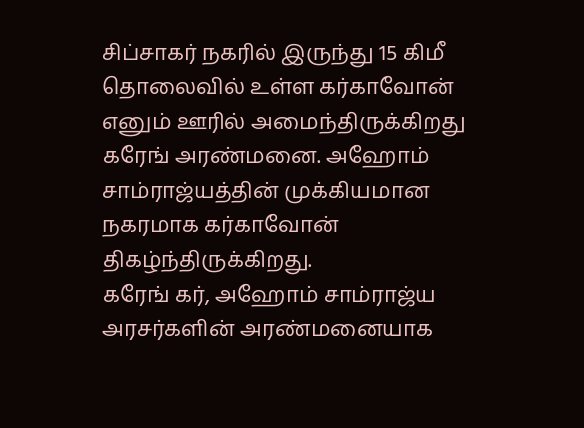சிப்சாகர் நகரில் இருந்து 15 கிமீ தொலைவில் உள்ள கர்காவோன் எனும் ஊரில் அமைந்திருக்கிறது கரேங் அரண்மனை. அஹோம் சாம்ராஜ்யத்தின் முக்கியமான நகரமாக கர்காவோன் திகழ்ந்திருக்கிறது.
கரேங் கர், அஹோம் சாம்ராஜ்ய அரசர்களின் அரண்மனையாக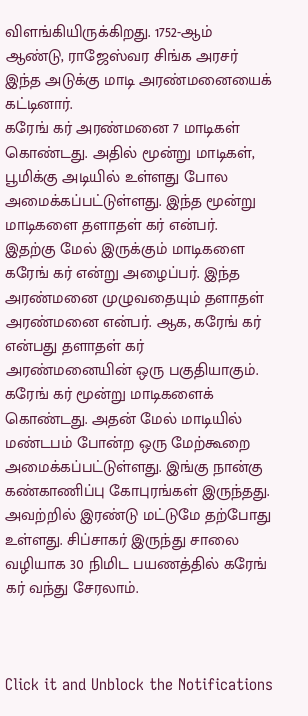விளங்கியிருக்கிறது. 1752-ஆம் ஆண்டு, ராஜேஸ்வர சிங்க அரசர் இந்த அடுக்கு மாடி அரண்மனையைக் கட்டினார்.
கரேங் கர் அரண்மனை 7 மாடிகள் கொண்டது. அதில் மூன்று மாடிகள், பூமிக்கு அடியில் உள்ளது போல அமைக்கப்பட்டுள்ளது. இந்த மூன்று மாடிகளை தளாதள் கர் என்பர்.
இதற்கு மேல் இருக்கும் மாடிகளை கரேங் கர் என்று அழைப்பர். இந்த அரண்மனை முழுவதையும் தளாதள் அரண்மனை என்பர். ஆக, கரேங் கர் என்பது தளாதள் கர் அரண்மனையின் ஒரு பகுதியாகும்.
கரேங் கர் மூன்று மாடிகளைக் கொண்டது. அதன் மேல் மாடியில் மண்டபம் போன்ற ஒரு மேற்கூறை அமைக்கப்பட்டுள்ளது. இங்கு நான்கு கண்காணிப்பு கோபுரங்கள் இருந்தது. அவற்றில் இரண்டு மட்டுமே தற்போது உள்ளது. சிப்சாகர் இருந்து சாலை வழியாக 30 நிமிட பயணத்தில் கரேங் கர் வந்து சேரலாம்.



Click it and Unblock the Notifications